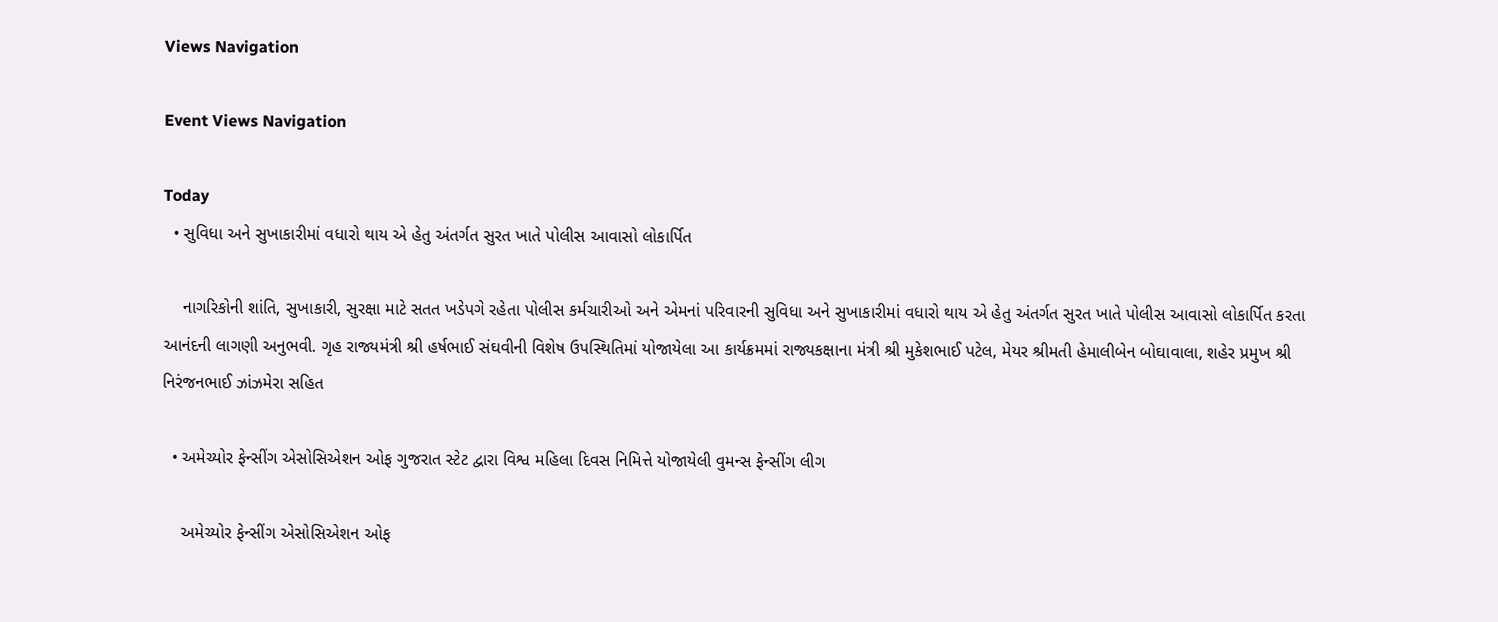Views Navigation

Event Views Navigation

Today
  • સુવિધા અને સુખાકારીમાં વધારો થાય એ હેતુ અંતર્ગત સુરત ખાતે પોલીસ આવાસો લોકાર્પિત

    નાગરિકોની શાંતિ, સુખાકારી, સુરક્ષા માટે સતત ખડેપગે રહેતા પોલીસ કર્મચારીઓ અને એમનાં પરિવારની સુવિધા અને સુખાકારીમાં વધારો થાય એ હેતુ અંતર્ગત સુરત ખાતે પોલીસ આવાસો લોકાર્પિત કરતા આનંદની લાગણી અનુભવી. ગૃહ રાજ્યમંત્રી શ્રી હર્ષભાઈ સંઘવીની વિશેષ ઉપસ્થિતિમાં યોજાયેલા આ કાર્યક્રમમાં રાજ્યકક્ષાના મંત્રી શ્રી મુકેશભાઈ પટેલ, મેયર શ્રીમતી હેમાલીબેન બોઘાવાલા, શહેર પ્રમુખ શ્રી નિરંજનભાઈ ઝાંઝમેરા સહિત

  • અમેચ્યોર ફેન્સીંગ એસોસિએશન ઓફ ગુજરાત સ્ટેટ દ્વારા વિશ્વ મહિલા દિવસ નિમિત્તે યોજાયેલી વુમન્સ ફેન્સીંગ લીગ

    અમેચ્યોર ફેન્સીંગ એસોસિએશન ઓફ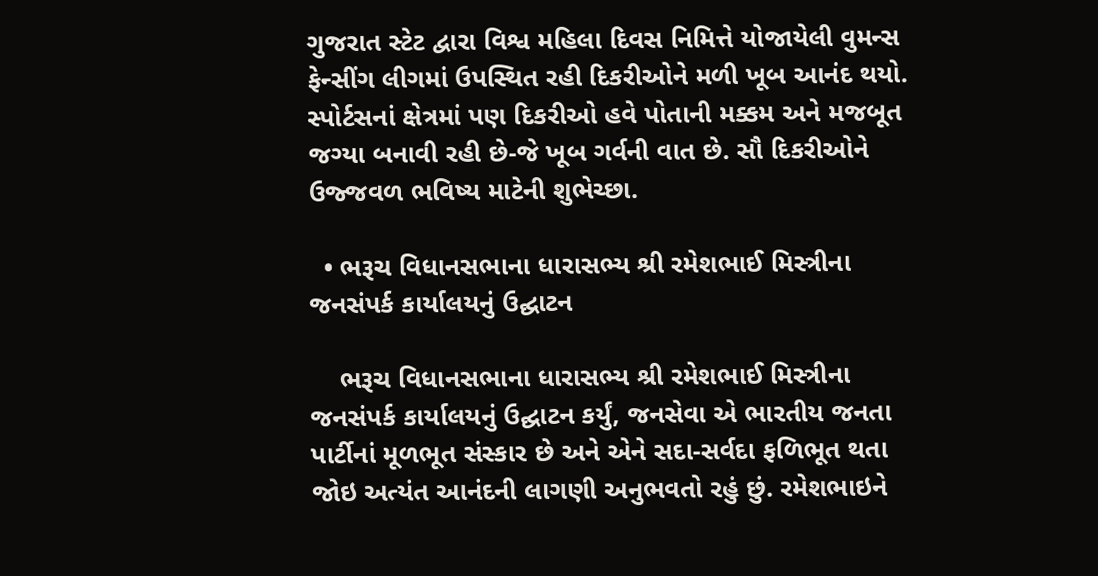ગુજરાત સ્ટેટ દ્વારા વિશ્વ મહિલા દિવસ નિમિત્તે યોજાયેલી વુમન્સ ફેન્સીંગ લીગમાં ઉપસ્થિત રહી દિકરીઓને મળી ખૂબ આનંદ થયો. સ્પોર્ટસનાં ક્ષેત્રમાં પણ દિકરીઓ હવે પોતાની મક્કમ અને મજબૂત જગ્યા બનાવી રહી છે-જે ખૂબ ગર્વની વાત છે. સૌ દિકરીઓને ઉજ્જવળ ભવિષ્ય માટેની શુભેચ્છા.

  • ભરૂચ વિધાનસભાના ધારાસભ્ય શ્રી રમેશભાઈ મિસ્ત્રીના જનસંપર્ક કાર્યાલયનું ઉદ્ઘાટન

    ભરૂચ વિધાનસભાના ધારાસભ્ય શ્રી રમેશભાઈ મિસ્ત્રીના જનસંપર્ક કાર્યાલયનું ઉદ્ઘાટન કર્યું, જનસેવા એ ભારતીય જનતા પાર્ટીનાં મૂળભૂત સંસ્કાર છે અને એને સદા-સર્વદા ફળિભૂત થતા જોઇ અત્યંત આનંદની લાગણી અનુભવતો રહું છું. રમેશભાઇને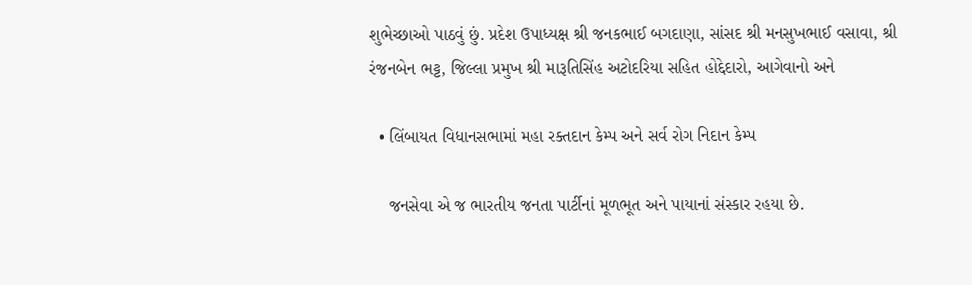શુભેચ્છાઓ પાઠવું છું. પ્રદેશ ઉપાધ્યક્ષ શ્રી જનકભાઈ બગદાણા, સાંસદ શ્રી મનસુખભાઈ વસાવા, શ્રી રંજનબેન ભટ્ટ, જિલ્લા પ્રમુખ શ્રી મારૂતિસિંહ અટોદરિયા સહિત હોદ્દેદારો, આગેવાનો અને

  • લિંબાયત વિધાનસભામાં મહા રક્તદાન કેમ્પ અને સર્વ રોગ નિદાન કેમ્પ

    જનસેવા એ જ ભારતીય જનતા પાર્ટીનાં મૂળભૂત અને પાયાનાં સંસ્કાર રહયા છે.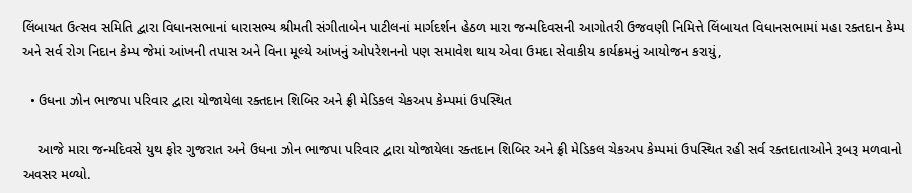લિંબાયત ઉત્સવ સમિતિ દ્વારા વિધાનસભાનાં ધારાસભ્ય શ્રીમતી સંગીતાબેન પાટીલનાં માર્ગદર્શન હેઠળ મારા જન્મદિવસની આગોતરી ઉજવણી નિમિત્તે લિંબાયત વિધાનસભામાં મહા રક્તદાન કેમ્પ અને સર્વ રોગ નિદાન કેમ્પ જેમાં આંખની તપાસ અને વિના મૂલ્યે આંખનું ઓપરેશનનો પણ સમાવેશ થાય એવા ઉમદા સેવાકીય કાર્યક્રમનું આયોજન કરાયું,

  • ઉધના ઝોન ભાજપા પરિવાર દ્વારા યોજાયેલા રક્તદાન શિબિર અને ફ્રી મેડિકલ ચેકઅપ કેમ્પમાં ઉપસ્થિત

    આજે મારા જન્મદિવસે યુથ ફોર ગુજરાત અને ઉધના ઝોન ભાજપા પરિવાર દ્વારા યોજાયેલા રક્તદાન શિબિર અને ફ્રી મેડિકલ ચેકઅપ કેમ્પમાં ઉપસ્થિત રહી સર્વ રક્તદાતાઓને રૂબરૂ મળવાનો અવસર મળ્યો.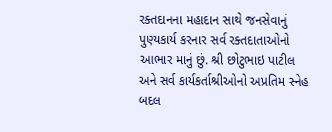રક્તદાનના મહાદાન સાથે જનસેવાનું પુણ્યકાર્ય કરનાર સર્વ રક્તદાતાઓનો આભાર માનું છું. શ્રી છોટુભાઇ પાટીલ અને સર્વ કાર્યકર્તાશ્રીઓનો અપ્રતિમ સ્નેહ બદલ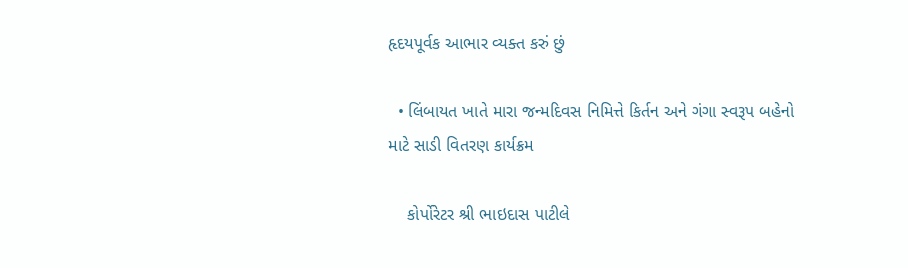હૃદયપૂર્વક આભાર વ્યક્ત કરું છું

  • લિંબાયત ખાતે મારા જન્મદિવસ નિમિત્તે કિર્તન અને ગંગા સ્વરૂપ બહેનો માટે સાડી વિતરણ કાર્યક્રમ

    કોર્પોરેટર શ્રી ભાઇદાસ પાટીલે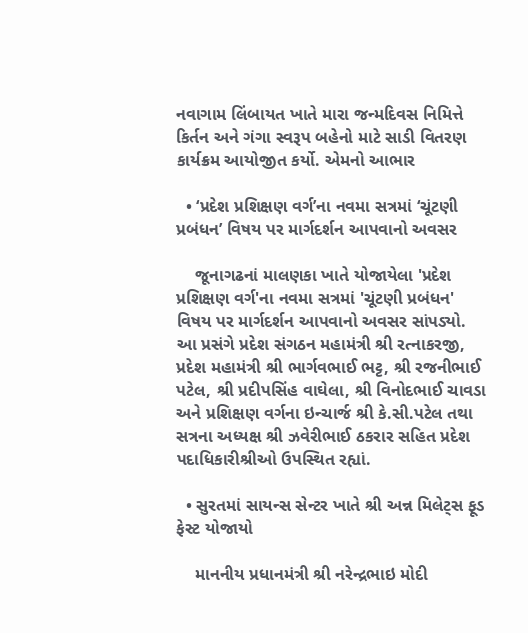નવાગામ લિંબાયત ખાતે મારા જન્મદિવસ નિમિત્તે કિર્તન અને ગંગા સ્વરૂપ બહેનો માટે સાડી વિતરણ કાર્યક્રમ આયોજીત કર્યો. એમનો આભાર

  • ‘પ્રદેશ પ્રશિક્ષણ વર્ગ’ના નવમા સત્રમાં ‘ચૂંટણી પ્રબંધન’ વિષય પર માર્ગદર્શન આપવાનો અવસર

    જૂનાગઢનાં માલણકા ખાતે યોજાયેલા 'પ્રદેશ પ્રશિક્ષણ વર્ગ'ના નવમા સત્રમાં 'ચૂંટણી પ્રબંધન' વિષય પર માર્ગદર્શન આપવાનો અવસર સાંપડ્યો. આ પ્રસંગે પ્રદેશ સંગઠન મહામંત્રી શ્રી રત્નાકરજી, પ્રદેશ મહામંત્રી શ્રી ભાર્ગવભાઈ ભટ્ટ, શ્રી રજનીભાઈ પટેલ, શ્રી પ્રદીપસિંહ વાઘેલા, શ્રી વિનોદભાઈ ચાવડા અને પ્રશિક્ષણ વર્ગના ઇન્ચાર્જ શ્રી કે.સી.પટેલ તથા સત્રના અધ્યક્ષ શ્રી ઝવેરીભાઈ ઠકરાર સહિત પ્રદેશ પદાધિકારીશ્રીઓ ઉપસ્થિત રહ્યાં.

  • સુરતમાં સાયન્સ સેન્ટર ખાતે શ્રી અન્ન મિલેટ્સ ફૂડ ફેસ્ટ યોજાયો

    માનનીય પ્રધાનમંત્રી શ્રી નરેન્દ્રભાઇ મોદી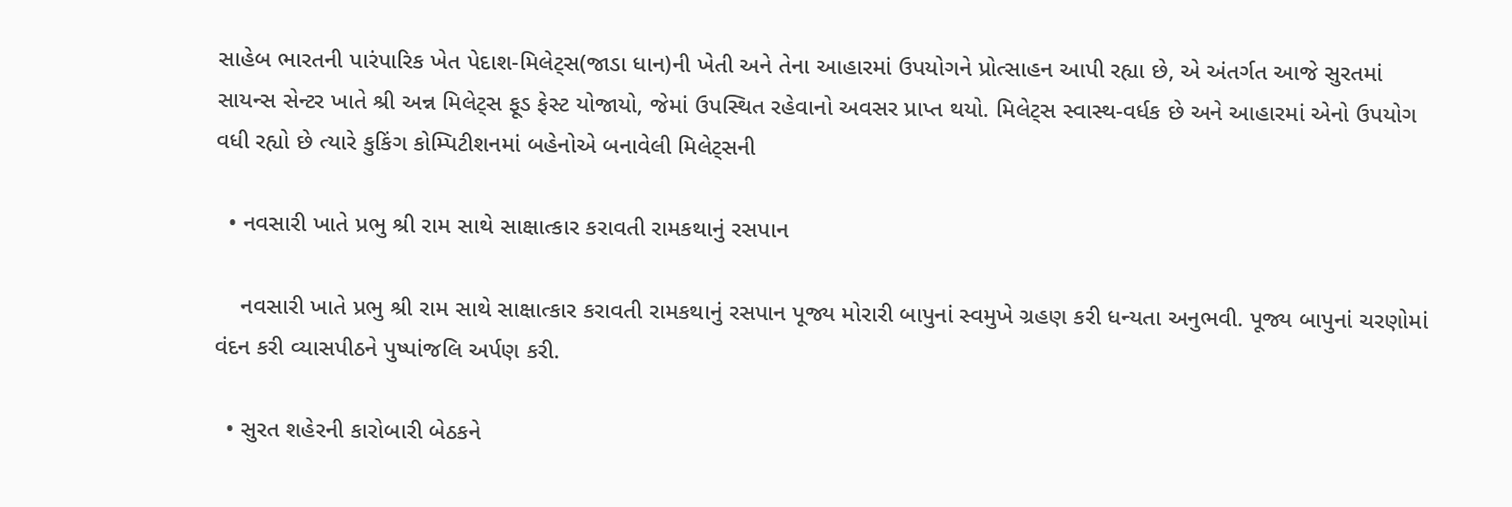સાહેબ ભારતની પારંપારિક ખેત પેદાશ-મિલેટ્સ(જાડા ધાન)ની ખેતી અને તેના આહારમાં ઉપયોગને પ્રોત્સાહન આપી રહ્યા છે, એ અંતર્ગત આજે સુરતમાં સાયન્સ સેન્ટર ખાતે શ્રી અન્ન મિલેટ્સ ફૂડ ફેસ્ટ યોજાયો, જેમાં ઉપસ્થિત રહેવાનો અવસર પ્રાપ્ત થયો. મિલેટ્સ સ્વાસ્થ-વર્ધક છે અને આહારમાં એનો ઉપયોગ વધી રહ્યો છે ત્યારે કુકિંગ કોમ્પિટીશનમાં બહેનોએ બનાવેલી મિલેટ્સની

  • નવસારી ખાતે પ્રભુ શ્રી રામ સાથે સાક્ષાત્કાર કરાવતી રામકથાનું રસપાન

    નવસારી ખાતે પ્રભુ શ્રી રામ સાથે સાક્ષાત્કાર કરાવતી રામકથાનું રસપાન પૂજ્ય મોરારી બાપુનાં સ્વમુખે ગ્રહણ કરી ધન્યતા અનુભવી. પૂજ્ય બાપુનાં ચરણોમાં વંદન કરી વ્યાસપીઠને પુષ્પાંજલિ અર્પણ કરી.

  • સુરત શહેરની કારોબારી બેઠકને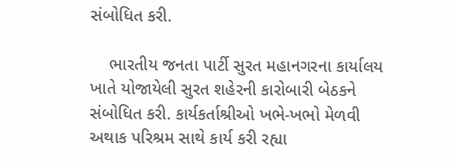સંબોધિત કરી.

    ભારતીય જનતા પાર્ટી સુરત મહાનગરના કાર્યાલય ખાતે યોજાયેલી સુરત શહેરની કારોબારી બેઠકને સંબોધિત કરી. કાર્યકર્તાશ્રીઓ ખભે-ખભો મેળવી અથાક પરિશ્રમ સાથે કાર્ય કરી રહ્યા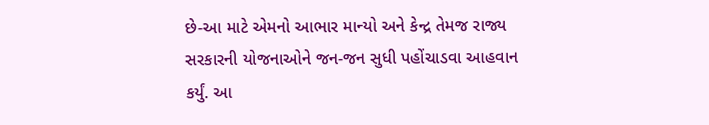છે-આ માટે એમનો આભાર માન્યો અને કેન્દ્ર તેમજ રાજ્ય સરકારની યોજનાઓને જન-જન સુધી પહોંચાડવા આહવાન કર્યું. આ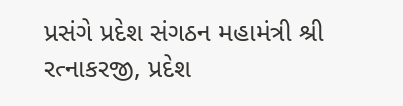પ્રસંગે પ્રદેશ સંગઠન મહામંત્રી શ્રી રત્નાકરજી, પ્રદેશ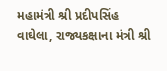મહામંત્રી શ્રી પ્રદીપસિંહ વાઘેલા, રાજ્યકક્ષાના મંત્રી શ્રી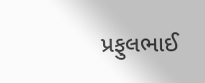પ્રફુલભાઈ